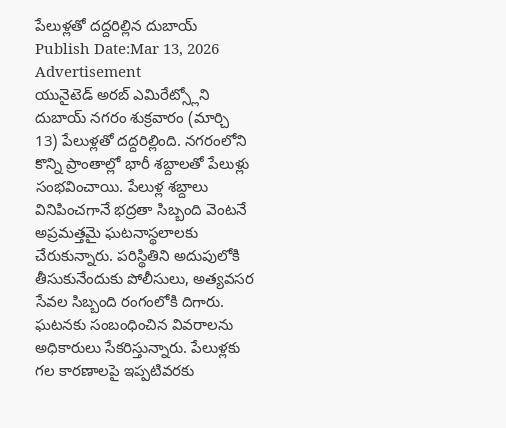పేలుళ్లతో దద్దరిల్లిన దుబాయ్
Publish Date:Mar 13, 2026
Advertisement
యునైటెడ్ అరబ్ ఎమిరేట్స్లోని దుబాయ్ నగరం శుక్రవారం (మార్చి 13) పేలుళ్లతో దద్దరిల్లింది. నగరంలోని కొన్ని ప్రాంతాల్లో భారీ శబ్దాలతో పేలుళ్లు సంభవించాయి. పేలుళ్ల శబ్దాలు వినిపించగానే భద్రతా సిబ్బంది వెంటనే అప్రమత్తమై ఘటనాస్థలాలకు చేరుకున్నారు. పరిస్థితిని అదుపులోకి తీసుకునేందుకు పోలీసులు, అత్యవసర సేవల సిబ్బంది రంగంలోకి దిగారు. ఘటనకు సంబంధించిన వివరాలను అధికారులు సేకరిస్తున్నారు. పేలుళ్లకు గల కారణాలపై ఇప్పటివరకు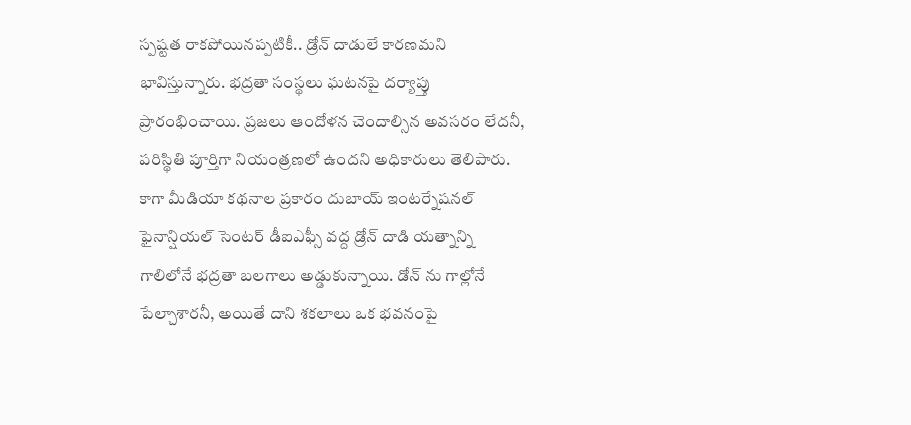స్పష్టత రాకపోయినప్పటికీ.. డ్రోన్ దాడులే కారణమని భావిస్తున్నారు. భద్రతా సంస్థలు ఘటనపై దర్యాప్తు ప్రారంభించాయి. ప్రజలు ఆందోళన చెందాల్సిన అవసరం లేదనీ, పరిస్థితి పూర్తిగా నియంత్రణలో ఉందని అధికారులు తెలిపారు. కాగా మీడియా కథనాల ప్రకారం దుబాయ్ ఇంటర్నేషనల్ ఫైనాన్షియల్ సెంటర్ డీఐఎఫ్సీ వద్ద డ్రోన్ దాడి యత్నాన్ని గాలిలోనే భద్రతా బలగాలు అడ్డుకున్నాయి. డోన్ ను గాల్లోనే పేల్చాశారనీ, అయితే దాని శకలాలు ఒక భవనంపై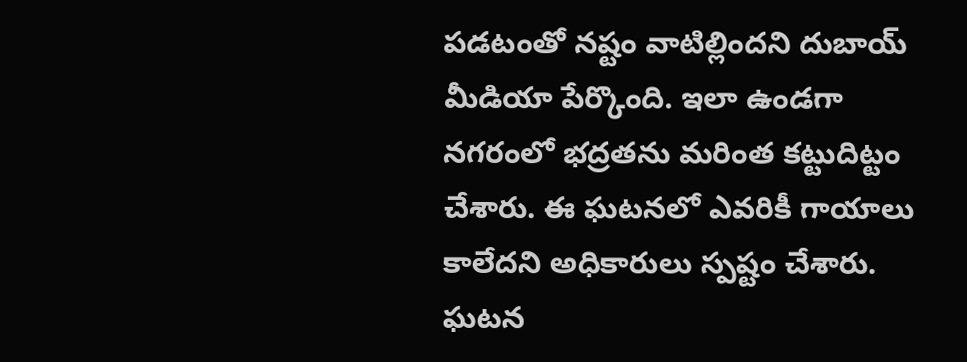పడటంతో నష్టం వాటిల్లిందని దుబాయ్ మీడియా పేర్కొంది. ఇలా ఉండగా నగరంలో భద్రతను మరింత కట్టుదిట్టం చేశారు. ఈ ఘటనలో ఎవరికీ గాయాలు కాలేదని అధికారులు స్పష్టం చేశారు. ఘటన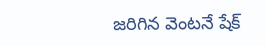జరిగిన వెంటనే షేక్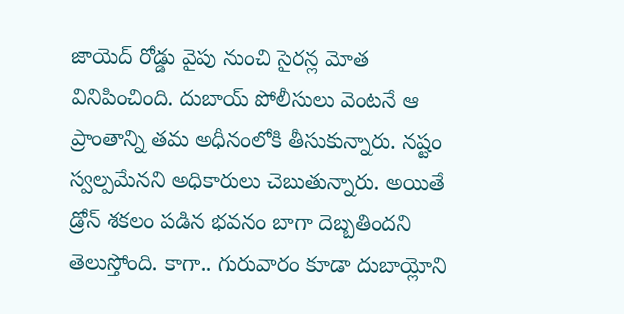జాయెద్ రోడ్డు వైపు నుంచి సైరన్ల మోత వినిపించింది. దుబాయ్ పోలీసులు వెంటనే ఆ ప్రాంతాన్ని తమ అధీనంలోకి తీసుకున్నారు. నష్టం స్వల్పమేనని అధికారులు చెబుతున్నారు. అయితే డ్రోన్ శకలం పడిన భవనం బాగా దెబ్బతిందని తెలుస్తోంది. కాగా.. గురువారం కూడా దుబాయ్లోని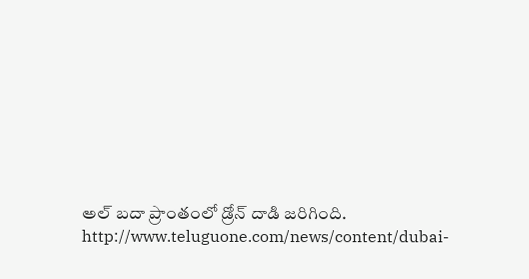అల్ బదా ప్రాంతంలో డ్రోన్ దాడి జరిగింది.
http://www.teluguone.com/news/content/dubai-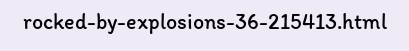rocked-by-explosions-36-215413.html